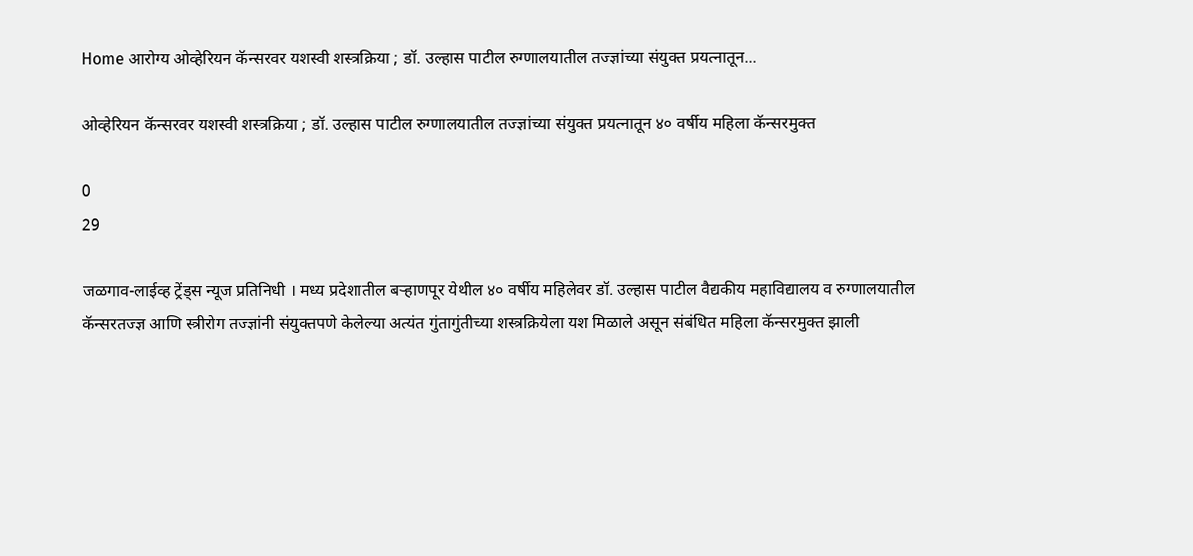Home आरोग्य ओव्हेरियन कॅन्सरवर यशस्वी शस्त्रक्रिया ; डॉ. उल्हास पाटील रुग्णालयातील तज्ज्ञांच्या संयुक्त प्रयत्नातून...

ओव्हेरियन कॅन्सरवर यशस्वी शस्त्रक्रिया ; डॉ. उल्हास पाटील रुग्णालयातील तज्ज्ञांच्या संयुक्त प्रयत्नातून ४० वर्षीय महिला कॅन्सरमुक्त

0
29

जळगाव-लाईव्ह ट्रेंड्स न्यूज प्रतिनिधी । मध्य प्रदेशातील बऱ्हाणपूर येथील ४० वर्षीय महिलेवर डॉ. उल्हास पाटील वैद्यकीय महाविद्यालय व रुग्णालयातील कॅन्सरतज्ज्ञ आणि स्त्रीरोग तज्ज्ञांनी संयुक्तपणे केलेल्या अत्यंत गुंतागुंतीच्या शस्त्रक्रियेला यश मिळाले असून संबंधित महिला कॅन्सरमुक्त झाली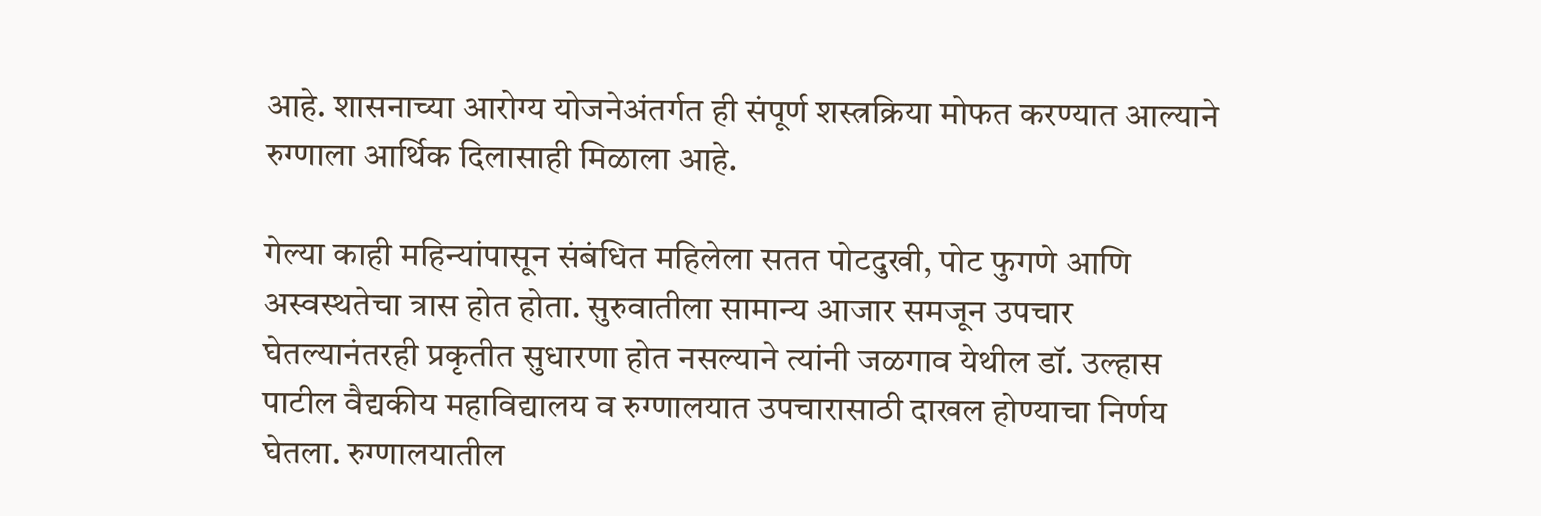आहे. शासनाच्या आरोग्य योजनेअंतर्गत ही संपूर्ण शस्त्रक्रिया मोफत करण्यात आल्याने रुग्णाला आर्थिक दिलासाही मिळाला आहे.

गेल्या काही महिन्यांपासून संबंधित महिलेला सतत पोटदुखी, पोट फुगणे आणि अस्वस्थतेचा त्रास होत होता. सुरुवातीला सामान्य आजार समजून उपचार घेतल्यानंतरही प्रकृतीत सुधारणा होत नसल्याने त्यांनी जळगाव येथील डॉ. उल्हास पाटील वैद्यकीय महाविद्यालय व रुग्णालयात उपचारासाठी दाखल होण्याचा निर्णय घेतला. रुग्णालयातील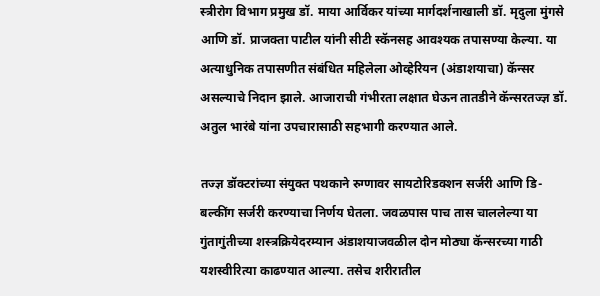स्त्रीरोग विभाग प्रमुख डॉ. माया आर्विकर यांच्या मार्गदर्शनाखाली डॉ. मृदुला मुंगसे आणि डॉ. प्राजक्ता पाटील यांनी सीटी स्कॅनसह आवश्यक तपासण्या केल्या. या अत्याधुनिक तपासणीत संबंधित महिलेला ओव्हेरियन (अंडाशयाचा) कॅन्सर असल्याचे निदान झाले. आजाराची गंभीरता लक्षात घेऊन तातडीने कॅन्सरतज्ज्ञ डॉ. अतुल भारंबे यांना उपचारासाठी सहभागी करण्यात आले.

तज्ज्ञ डॉक्टरांच्या संयुक्त पथकाने रुग्णावर सायटोरिडक्शन सर्जरी आणि डि-बल्कींग सर्जरी करण्याचा निर्णय घेतला. जवळपास पाच तास चाललेल्या या गुंतागुंतीच्या शस्त्रक्रियेदरम्यान अंडाशयाजवळील दोन मोठ्या कॅन्सरच्या गाठी यशस्वीरित्या काढण्यात आल्या. तसेच शरीरातील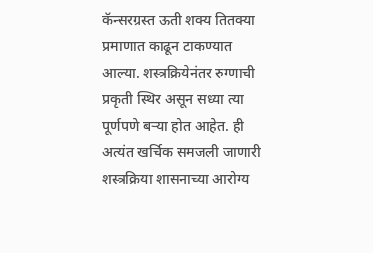कॅन्सरग्रस्त ऊती शक्य तितक्या प्रमाणात काढून टाकण्यात आल्या. शस्त्रक्रियेनंतर रुग्णाची प्रकृती स्थिर असून सध्या त्या पूर्णपणे बऱ्या होत आहेत. ही अत्यंत खर्चिक समजली जाणारी शस्त्रक्रिया शासनाच्या आरोग्य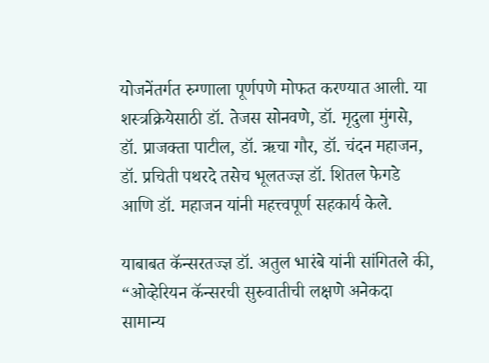योजनेंतर्गत रुग्णाला पूर्णपणे मोफत करण्यात आली. या शस्त्रक्रियेसाठी डॉ. तेजस सोनवणे, डॉ. मृदुला मुंगसे, डॉ. प्राजक्ता पाटील, डॉ. ऋचा गौर, डॉ. चंदन महाजन, डॉ. प्रचिती पथरदे तसेच भूलतज्ज्ञ डॉ. शितल फेगडे आणि डॉ. महाजन यांनी महत्त्वपूर्ण सहकार्य केले.

याबाबत कॅन्सरतज्ज्ञ डॉ. अतुल भारंबे यांनी सांगितले की, “ओव्हेरियन कॅन्सरची सुरुवातीची लक्षणे अनेकदा सामान्य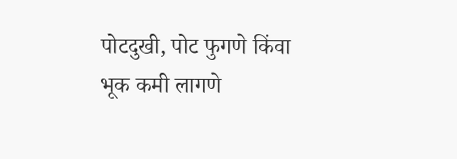पोटदुखी, पोट फुगणे किंवा भूक कमी लागणे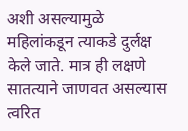अशी असल्यामुळे महिलांकडून त्याकडे दुर्लक्ष केले जाते. मात्र ही लक्षणे सातत्याने जाणवत असल्यास त्वरित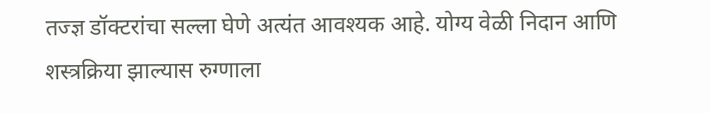तज्ज्ञ डॉक्टरांचा सल्ला घेणे अत्यंत आवश्यक आहे. योग्य वेळी निदान आणि शस्त्रक्रिया झाल्यास रुग्णाला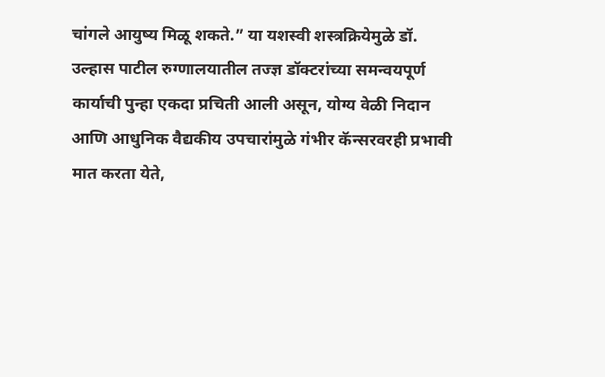चांगले आयुष्य मिळू शकते.” या यशस्वी शस्त्रक्रियेमुळे डॉ. उल्हास पाटील रुग्णालयातील तज्ज्ञ डॉक्टरांच्या समन्वयपूर्ण कार्याची पुन्हा एकदा प्रचिती आली असून, योग्य वेळी निदान आणि आधुनिक वैद्यकीय उपचारांमुळे गंभीर कॅन्सरवरही प्रभावी मात करता येते,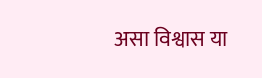असा विश्वास या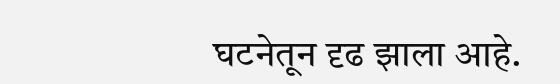घटनेतून दृढ झाला आहे.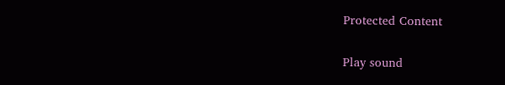Protected Content

Play sound